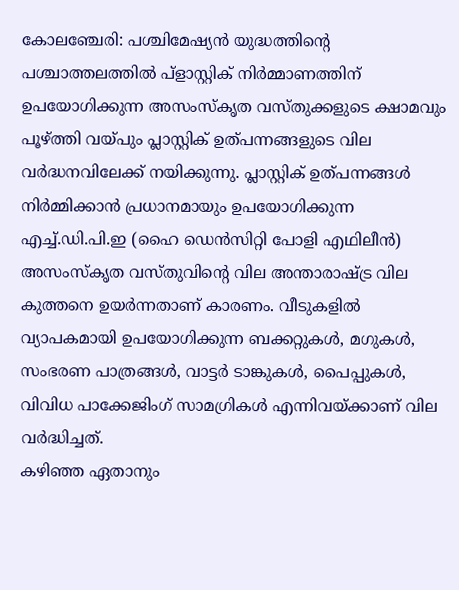കോലഞ്ചേരി: പശ്ചിമേഷ്യൻ യുദ്ധത്തിന്റെ പശ്ചാത്തലത്തിൽ പ്ളാസ്റ്റിക് നിർമ്മാണത്തിന് ഉപയോഗിക്കുന്ന അസംസ്കൃത വസ്തുക്കളുടെ ക്ഷാമവും പൂഴ്ത്തി വയ്പും പ്ലാസ്റ്റിക് ഉത്പന്നങ്ങളുടെ വില വർദ്ധനവിലേക്ക് നയിക്കുന്നു. പ്ലാസ്റ്റിക് ഉത്പന്നങ്ങൾ നിർമ്മിക്കാൻ പ്രധാനമായും ഉപയോഗിക്കുന്ന എച്ച്.ഡി.പി.ഇ (ഹൈ ഡെൻസിറ്റി പോളി എഥിലീൻ) അസംസ്കൃത വസ്തുവിന്റെ വില അന്താരാഷ്ട്ര വില കുത്തനെ ഉയർന്നതാണ് കാരണം. വീടുകളിൽ വ്യാപകമായി ഉപയോഗിക്കുന്ന ബക്കറ്റുകൾ, മഗുകൾ, സംഭരണ പാത്രങ്ങൾ, വാട്ടർ ടാങ്കുകൾ, പൈപ്പുകൾ, വിവിധ പാക്കേജിംഗ് സാമഗ്രികൾ എന്നിവയ്ക്കാണ് വില വർദ്ധിച്ചത്.
കഴിഞ്ഞ ഏതാനും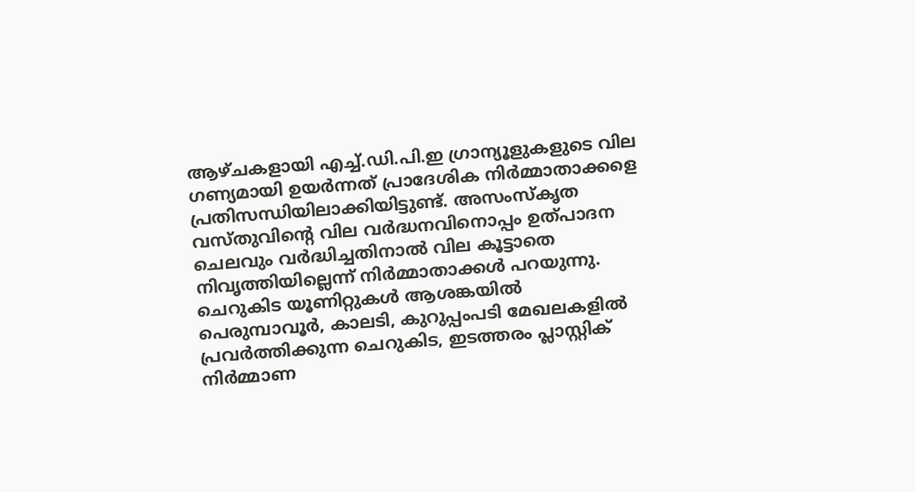ആഴ്ചകളായി എച്ച്.ഡി.പി.ഇ ഗ്രാന്യൂളുകളുടെ വില ഗണ്യമായി ഉയർന്നത് പ്രാദേശിക നിർമ്മാതാക്കളെ പ്രതിസന്ധിയിലാക്കിയിട്ടുണ്ട്. അസംസ്കൃത വസ്തുവിന്റെ വില വർദ്ധനവിനൊപ്പം ഉത്പാദന ചെലവും വർദ്ധിച്ചതിനാൽ വില കൂട്ടാതെ നിവൃത്തിയില്ലെന്ന് നിർമ്മാതാക്കൾ പറയുന്നു.
ചെറുകിട യൂണിറ്റുകൾ ആശങ്കയിൽ
പെരുമ്പാവൂർ, കാലടി, കുറുപ്പംപടി മേഖലകളിൽ പ്രവർത്തിക്കുന്ന ചെറുകിട, ഇടത്തരം പ്ലാസ്റ്റിക് നിർമ്മാണ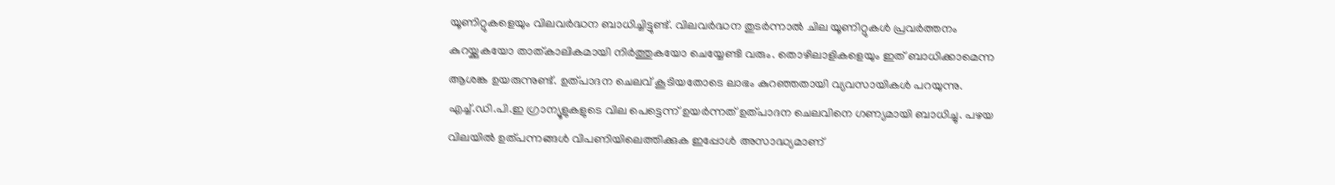യൂണിറ്റുകളെയും വിലവർദ്ധന ബാധിച്ചിട്ടുണ്ട്. വിലവർദ്ധന തുടർന്നാൽ ചില യൂണിറ്റുകൾ പ്രവർത്തനം കുറയ്ക്കുകയോ താത്കാലികമായി നിർത്തുകയോ ചെയ്യേണ്ടി വരും. തൊഴിലാളികളെയും ഇത് ബാധിക്കാമെന്ന ആശങ്ക ഉയരുന്നുണ്ട്. ഉത്പാദന ചെലവ് കൂടിയതോടെ ലാഭം കുറഞ്ഞതായി വ്യവസായികൾ പറയുന്നു.
എച്ച്.ഡി.പി.ഇ ഗ്രാന്യൂളുകളുടെ വില പെട്ടെന്ന് ഉയർന്നത് ഉത്പാദന ചെലവിനെ ഗണ്യമായി ബാധിച്ചു. പഴയ വിലയിൽ ഉത്പന്നങ്ങൾ വിപണിയിലെത്തിക്കുക ഇപ്പോൾ അസാദ്ധ്യമാണ്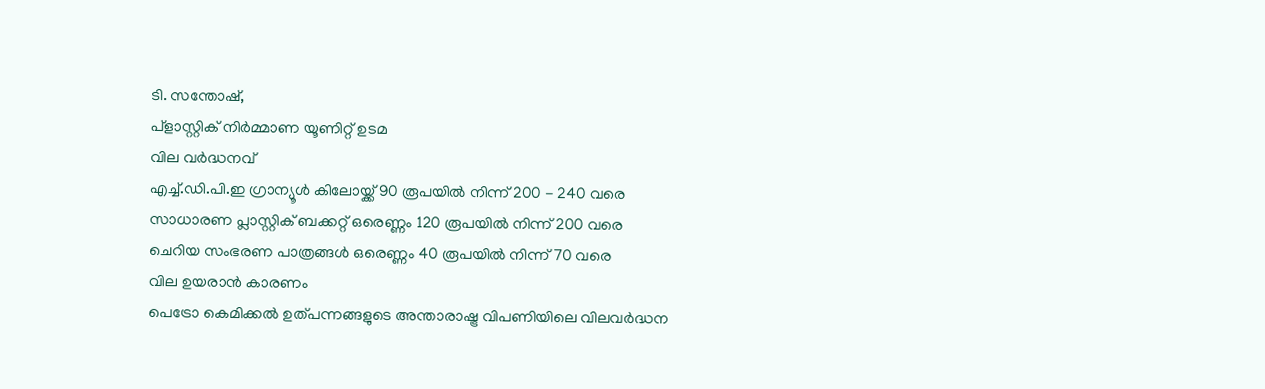ടി. സന്തോഷ്,
പ്ളാസ്റ്റിക് നിർമ്മാണ യൂണിറ്റ് ഉടമ
വില വർദ്ധനവ്
എച്ച്.ഡി.പി.ഇ ഗ്രാന്യൂൾ കിലോയ്ക്ക് 90 രൂപയിൽ നിന്ന് 200 - 240 വരെ
സാധാരണ പ്ലാസ്റ്റിക് ബക്കറ്റ് ഒരെണ്ണം 120 രൂപയിൽ നിന്ന് 200 വരെ
ചെറിയ സംഭരണ പാത്രങ്ങൾ ഒരെണ്ണം 40 രൂപയിൽ നിന്ന് 70 വരെ
വില ഉയരാൻ കാരണം
പെട്രോ കെമിക്കൽ ഉത്പന്നങ്ങളുടെ അന്താരാഷ്ട്ര വിപണിയിലെ വിലവർദ്ധന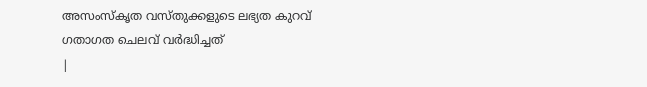അസംസ്കൃത വസ്തുക്കളുടെ ലഭ്യത കുറവ്
ഗതാഗത ചെലവ് വർദ്ധിച്ചത്
|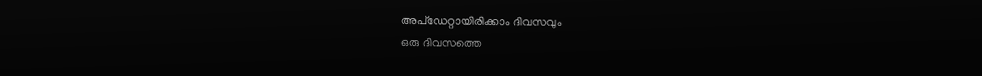അപ്ഡേറ്റായിരിക്കാം ദിവസവും
ഒരു ദിവസത്തെ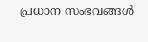പ്രധാന സംഭവങ്ങൾ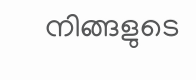നിങ്ങളുടെ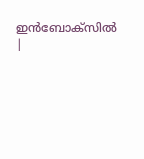ഇൻബോക്സിൽ |